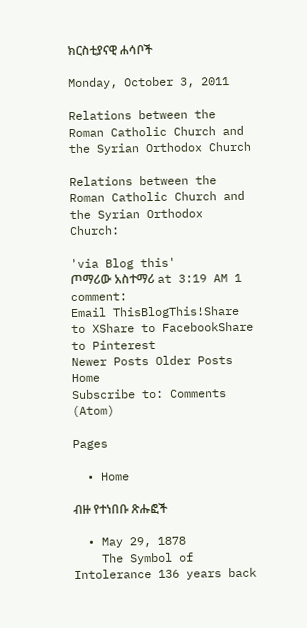ክርስቲያናዊ ሐሳቦች

Monday, October 3, 2011

Relations between the Roman Catholic Church and the Syrian Orthodox Church

Relations between the Roman Catholic Church and the Syrian Orthodox Church:

'via Blog this'
ጦማሪው አስተማሪ at 3:19 AM 1 comment:
Email ThisBlogThis!Share to XShare to FacebookShare to Pinterest
Newer Posts Older Posts Home
Subscribe to: Comments (Atom)

Pages

  • Home

ብዙ የተነበቡ ጽሑፎች

  • May 29, 1878
    The Symbol of Intolerance 136 years back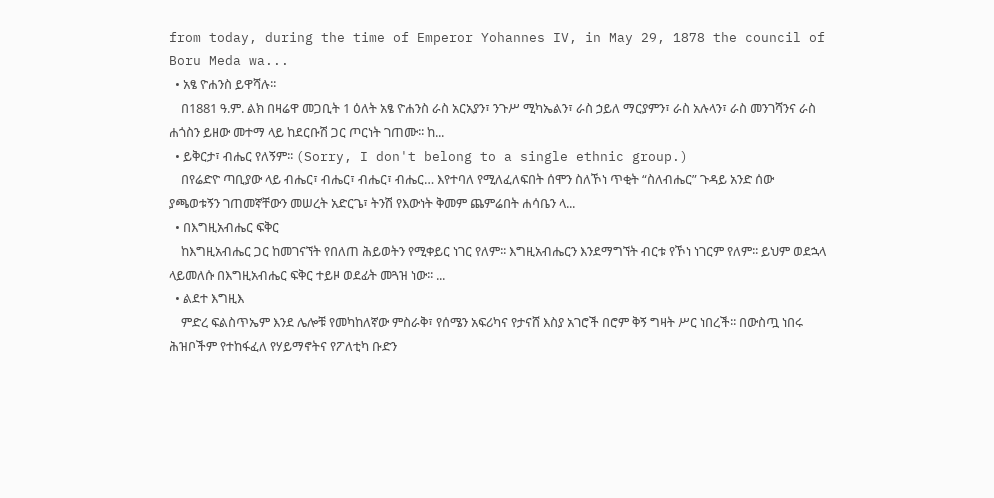from today, during the time of Emperor Yohannes IV, in May 29, 1878 the council of Boru Meda wa...
  • አፄ ዮሐንስ ይዋሻሉ፡፡
    በ1881 ዓ.ም. ልክ በዛሬዋ መጋቢት 1 ዕለት አፄ ዮሐንስ ራስ አርአያን፣ ንጉሥ ሚካኤልን፣ ራስ ኃይለ ማርያምን፣ ራስ አሉላን፣ ራስ መንገሻንና ራስ ሐጎስን ይዘው መተማ ላይ ከደርቡሽ ጋር ጦርነት ገጠሙ፡፡ ከ...
  • ይቅርታ፣ ብሔር የለኝም፡፡ (Sorry, I don't belong to a single ethnic group.)
    በየሬድዮ ጣቢያው ላይ ብሔር፣ ብሔር፣ ብሔር፣ ብሔር… እየተባለ የሚለፈለፍበት ሰሞን ስለኾነ ጥቂት “ስለብሔር” ጉዳይ አንድ ሰው ያጫወቱኝን ገጠመኛቸውን መሠረት አድርጌ፣ ትንሽ የእውነት ቅመም ጨምሬበት ሐሳቤን ላ...
  • በእግዚአብሔር ፍቅር
    ከእግዚአብሔር ጋር ከመገናኘት የበለጠ ሕይወትን የሚቀይር ነገር የለም፡፡ እግዚአብሔርን እንደማግኘት ብርቱ የኾነ ነገርም የለም፡፡ ይህም ወደኋላ ላይመለሱ በእግዚአብሔር ፍቅር ተይዞ ወደፊት መጓዝ ነው፡፡ ...
  • ልደተ እግዚእ
    ምድረ ፍልስጥኤም እንደ ሌሎቹ የመካከለኛው ምስራቅ፣ የሰሜን አፍሪካና የታናሸ እስያ አገሮች በሮም ቅኝ ግዛት ሥር ነበረች፡፡ በውስጧ ነበሩ ሕዝቦችም የተከፋፈለ የሃይማኖትና የፖለቲካ ቡድን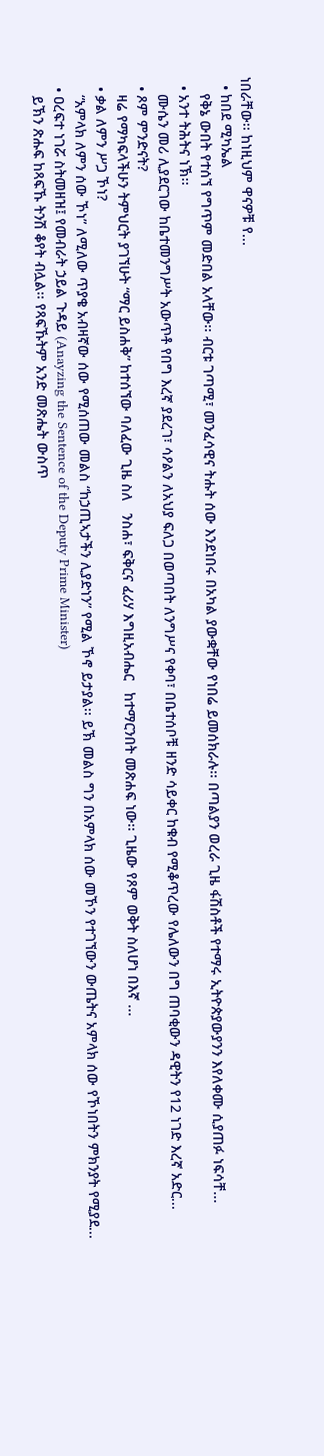ነበራቸው፡፡ ከነዚህም ዋናዎቹ የ...
  • ከበደ ሚካኤል
    የቅኔ ውበት የተሰኘ የግጥም መድበል አላቸው፡፡ ብርቱ ገጣሚ፣ መንፈሳዊና ትሑት ሰው እንደነበሩ በአካል ያውቋቸው የነበሬ ይመሰክራሉ፡፡ በጣልያን ወረራ ጊዜ ፋሽስቶች የተማሩ ኢትዮጵያውያንን እየለቀሙ ሲያጠፉ ነፍሳቸ...
  • አንተ ትሕትና ነኽ፡፡
    ሙሴን መሪ ሊያደርገው ከቤተመንግሥት አውጥቶ የበግ እረኛ ያደረገ፣ ሳዖልን ለአህያ ፍለጋ በወጣበት ለንግሥና የቀባ፣ በቤተሰቦቹ ዘንድ ሳይቀር ከቁብ የሚቆጥረው የሌለውን በግ ጠባቂውን ዳዊትን የ12 ነገድ እረኛ አድር...
  • ጾም ምንድናት?
    ዛሬ የማካፍላችሁን ትምህርት ያገኘሁት “ማር ይስሐቅ” ከተሰኘው ባለፈው ጊዜ ስለ   ንስሐ፣ ፍቅርና ፈሪሃ እግዚአብሔር   ከተማርንበት መጽሐፍ ነው፡፡ ጊዜው የጾም ወቅት ስለሆነ በእኛ ...
  • ቃል ለምን ሥጋ ኾነ?
    “አምላክ ለምን ሰው ኾነ” ለሚለው ጥያቄ አብዛኛው ሰው የሚሰጠው መልስ “ከኃጢኣታችን ሊያድነን” የሚል ኾኖ ይታያል፡፡ ይኽ መልስ ግን በአምላክ ሰው መኾን የተገኘውን ውጤትና አምላክ ሰው የኾነበትን ምክንያት የሚያደ...
  • ዐረፍተ ነገሯ ስትመዘዝ፤ የመብራት ኃይል ጉዳይ (Anayzing the Sentence of the Deputy Prime Minister)
    ይኽን ጽሑፍ ከጻፍኹ ትንሽ ቆየት ብሏል፡፡ የጻፍኹትም አንድ መጽሔት ውስጥ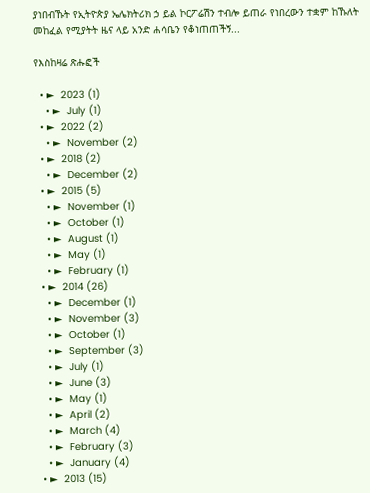ያነበብኹት የኢትዮጵያ ኤሌክትሪክ ኃ ይል ኮርፖሬሽን ተብሎ ይጠራ የነበረውን ተቋም ከኹለት መከፈል የሚያትት ዜና ላይ አንድ ሐሳቤን የቆነጠጠችኝ...

የእስከዛሬ ጽሑፎች

  • ►  2023 (1)
    • ►  July (1)
  • ►  2022 (2)
    • ►  November (2)
  • ►  2018 (2)
    • ►  December (2)
  • ►  2015 (5)
    • ►  November (1)
    • ►  October (1)
    • ►  August (1)
    • ►  May (1)
    • ►  February (1)
  • ►  2014 (26)
    • ►  December (1)
    • ►  November (3)
    • ►  October (1)
    • ►  September (3)
    • ►  July (1)
    • ►  June (3)
    • ►  May (1)
    • ►  April (2)
    • ►  March (4)
    • ►  February (3)
    • ►  January (4)
  • ►  2013 (15)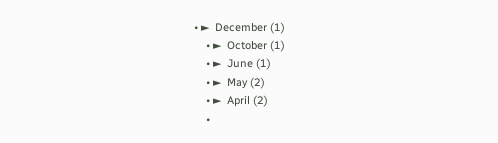• ►  December (1)
    • ►  October (1)
    • ►  June (1)
    • ►  May (2)
    • ►  April (2)
    •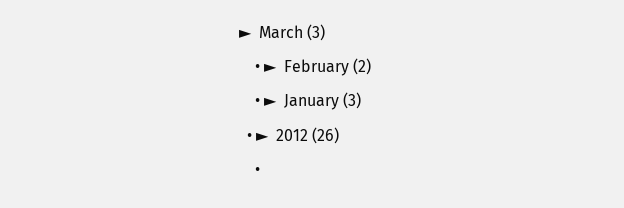►  March (3)
    • ►  February (2)
    • ►  January (3)
  • ►  2012 (26)
    •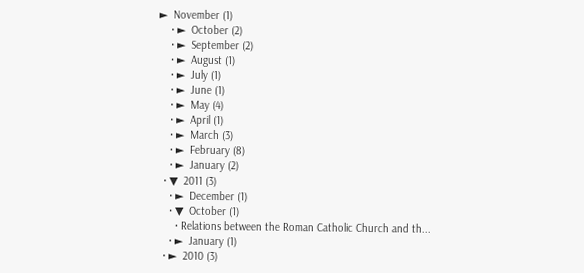►  November (1)
    • ►  October (2)
    • ►  September (2)
    • ►  August (1)
    • ►  July (1)
    • ►  June (1)
    • ►  May (4)
    • ►  April (1)
    • ►  March (3)
    • ►  February (8)
    • ►  January (2)
  • ▼  2011 (3)
    • ►  December (1)
    • ▼  October (1)
      • Relations between the Roman Catholic Church and th...
    • ►  January (1)
  • ►  2010 (3)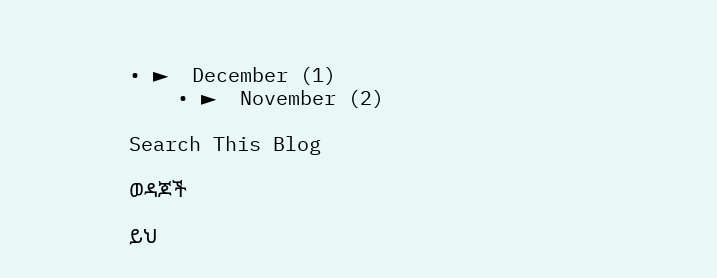• ►  December (1)
    • ►  November (2)

Search This Blog

ወዳጆች

ይህ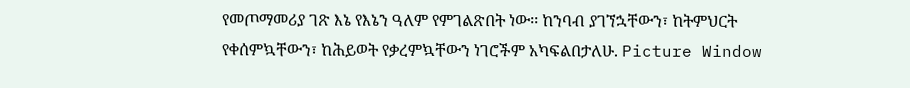የመጦማመሪያ ገጽ እኔ የእኔን ዓለም የምገልጽበት ነው፡፡ ከንባብ ያገኘኋቸውን፣ ከትምህርት የቀሰምኳቸውን፣ ከሕይወት የቃረምኳቸውን ነገሮችም አካፍልበታለሁ. Picture Window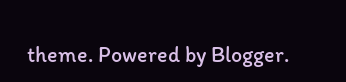theme. Powered by Blogger.